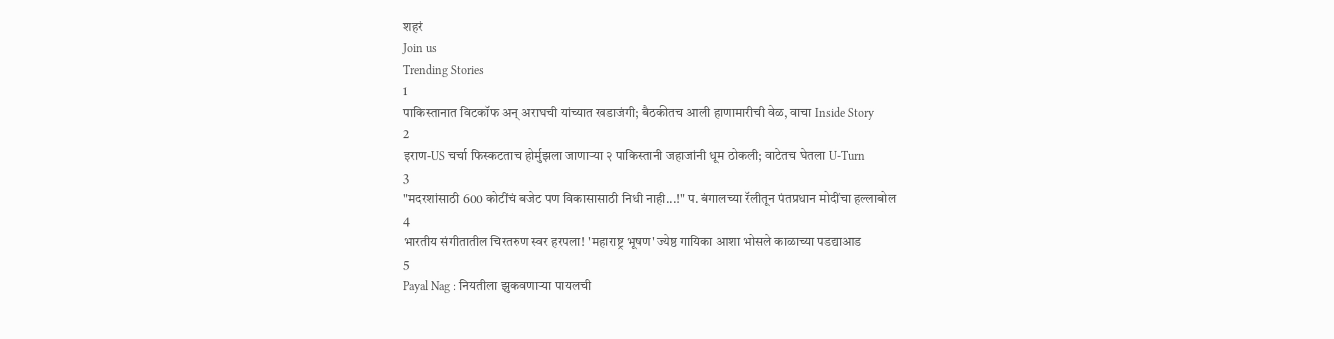शहरं
Join us
Trending Stories
1
पाकिस्तानात विटकॉफ अन् अराघची यांच्यात खडाजंगी; बैठकीतच आली हाणामारीची वेळ, वाचा Inside Story
2
इराण-US चर्चा फिस्कटताच होर्मुझला जाणाऱ्या २ पाकिस्तानी जहाजांनी धूम ठोकली; वाटेतच घेतला U-Turn
3
"मदरशांसाठी 600 कोटींचं बजेट पण विकासासाठी निधी नाही...!" प. बंगालच्या रॅलीतून पंतप्रधान मोदींचा हल्लाबोल
4
भारतीय संगीतातील चिरतरुण स्वर हरपला! 'महाराष्ट्र भूषण' ज्येष्ठ गायिका आशा भोसले काळाच्या पडद्याआड
5
Payal Nag : नियतीला झुकवणाऱ्या पायलची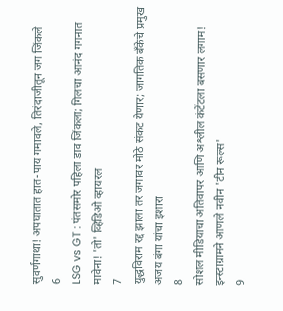सुवर्णगाथा! अपघातात हात-पाय गमावले, तिरंदाजीतून जग जिंकले
6
LSG vs GT : पंतसमोर पहिला डाव जिंकला; गिलचा आनंद गगनात मावेना! 'तो' व्हिडिओ व्हायरल
7
युद्धविराम रद्द झाला तर जगावर मोठे संकट येणार; जागतिक बँकेचे प्रमुख अजय बंगा यांचा इशारा
8
सोशल मीडियाचा अतिवापर आणि अश्लील कंटेंटला बसणार लगाम! इन्स्टाग्रामने आणले नवीन 'टीन रूल्स'
9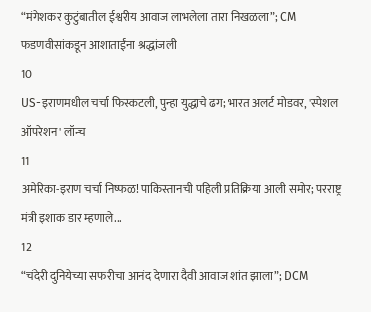“मंगेशकर कुटुंबातील ईश्वरीय आवाज लाभलेला तारा निखळला”; CM फडणवीसांकडून आशाताईंना श्रद्धांजली
10
US-इराणमधील चर्चा फिस्कटली, पुन्हा युद्धाचे ढग; भारत अलर्ट मोडवर, 'स्पेशल ऑपरेशन' लॉन्च
11
अमेरिका-इराण चर्चा निष्फळ! पाकिस्तानची पहिली प्रतिक्रिया आली समोर; परराष्ट्र मंत्री इशाक डार म्हणाले...
12
“चंदेरी दुनियेच्या सफरीचा आनंद देणारा दैवी आवाज शांत झाला”; DCM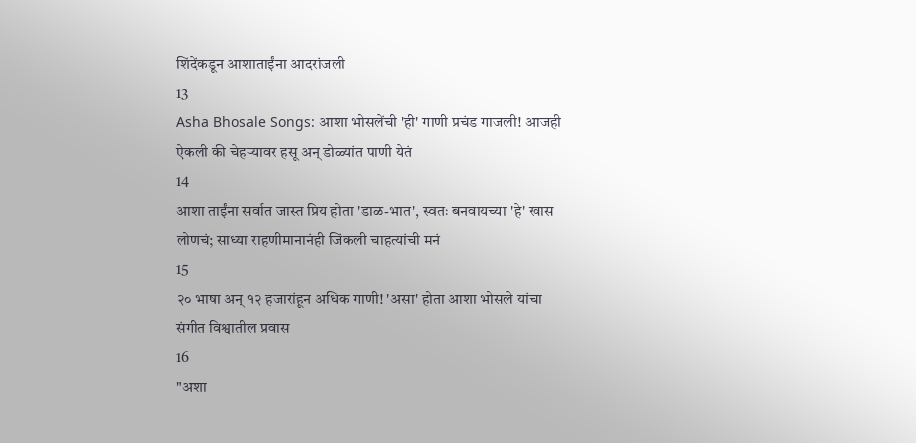शिंदेंकडून आशाताईंना आदरांजली
13
Asha Bhosale Songs: आशा भोसलेंची 'ही' गाणी प्रचंड गाजली! आजही ऐकली की चेहऱ्यावर हसू अन् डोळ्यांत पाणी येतं
14
आशा ताईंना सर्वात जास्त प्रिय होता 'डाळ-भात', स्वतः बनवायच्या 'हे' खास लोणचं; साध्या राहणीमानानंही जिंकली चाहत्यांची मनं
15
२० भाषा अन् १२ हजारांहून अधिक गाणी! 'असा' होता आशा भोसले यांचा संगीत विश्वातील प्रवास
16
"अशा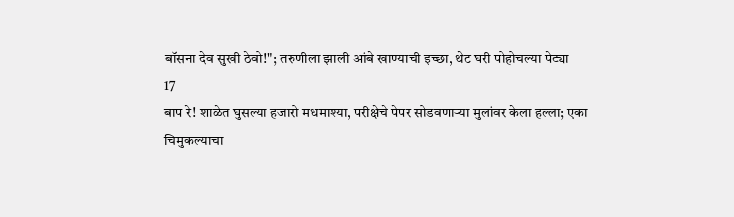बॉसना देव सुखी ठेवो!"; तरुणीला झाली आंबे खाण्याची इच्छा, थेट घरी पोहोचल्या पेट्या
17
बाप रे! शाळेत घुसल्या हजारो मधमाश्या, परीक्षेचे पेपर सोडवणाऱ्या मुलांवर केला हल्ला; एका चिमुकल्याचा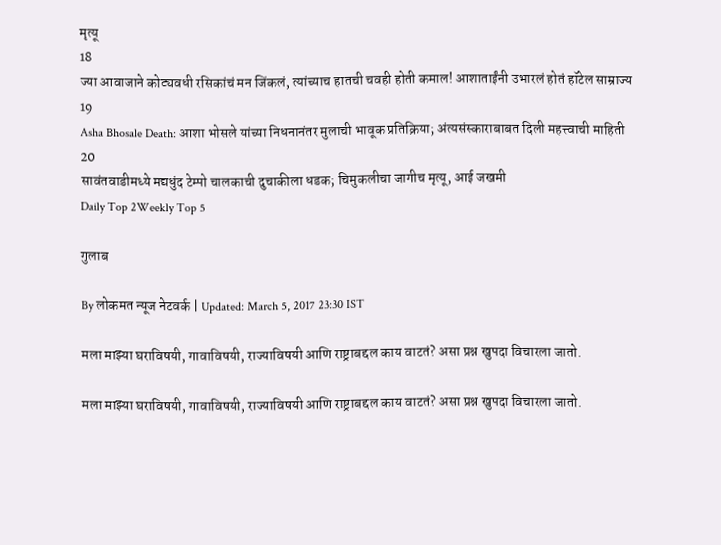मृत्यू
18
ज्या आवाजाने कोट्यवधी रसिकांचं मन जिंकलं, त्यांच्याच हातची चवही होती कमाल! आशाताईंनी उभारलं होतं हॉटेल साम्राज्य
19
Asha Bhosale Death: आशा भोसले यांच्या निधनानंतर मुलाची भावूक प्रतिक्रिया; अंत्यसंस्काराबाबत दिली महत्त्वाची माहिती
20
सावंतवाडीमध्ये मद्यधुंद टेम्पो चालकाची दुचाकीला धडक; चिमुकलीचा जागीच मृत्यू, आई जखमी
Daily Top 2Weekly Top 5

गुलाब

By लोकमत न्यूज नेटवर्क | Updated: March 5, 2017 23:30 IST

मला माझ्या घराविषयी, गावाविषयी, राज्याविषयी आणि राष्ट्राबद्दल काय वाटतं? असा प्रश्न खुपदा विचारला जातो.

मला माझ्या घराविषयी, गावाविषयी, राज्याविषयी आणि राष्ट्राबद्दल काय वाटतं? असा प्रश्न खुपदा विचारला जातो.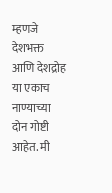म्हणजे देशभक्त आणि देशद्रोह या एकाच नाण्याच्या दोन गोष्टी आहेत. मी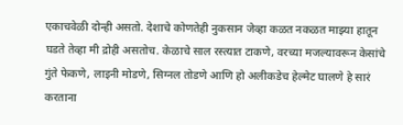एकाचवेळी दोन्ही असतो. देशाचे कोणतेही नुकसान जेव्हा कळत नकळत माझ्या हातून घडते तेव्हा मी द्रोही असतोच. केळाचे साल रस्त्यात टाकणे, वरच्या मजल्यावरून केसांचे गुंते फेकणे, लाइनी मोडणे, सिग्नल तोडणे आणि हो अलीकडेच हेल्मेट घालणे हे सारं करताना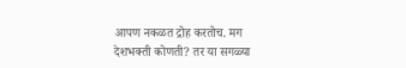आपण नकळत द्रोह करतोच. मग देशभक्ती कोणती? तर या सगळ्या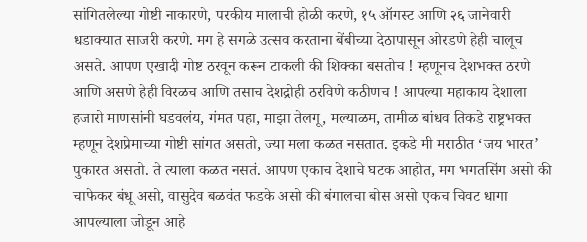सांगितलेल्या गोष्टी नाकारणे, परकीय मालाची होळी करणे, १५ ऑगस्ट आणि २६ जानेवारी धडाक्यात साजरी करणे. मग हे सगळे उत्सव करताना बेंबीच्या देठापासून ओरडणे हेही चालूच असते. आपण एखादी गोष्ट ठरवून करून टाकली की शिक्का बसतोच ! म्हणूनच देशभक्त ठरणे आणि असणे हेही विरळच आणि तसाच देशद्रोही ठरविणे कठीणच ! आपल्या महाकाय देशाला हजारो माणसांनी घडवलंय, गंमत पहा, माझा तेलगू, मल्याळम, तामीळ बांधव तिकडे राष्ट्रभक्त म्हणून देशप्रेमाच्या गोष्टी सांगत असतो, ज्या मला कळत नसतात. इकडे मी मराठीत ‘जय भारत’ पुकारत असतो. ते त्याला कळत नसतं. आपण एकाच देशाचे घटक आहोत, मग भगतसिंग असो की चाफेकर बंधू असो, वासुदेव बळवंत फडके असो की बंगालचा बोस असो एकच चिवट धागा आपल्याला जोडून आहे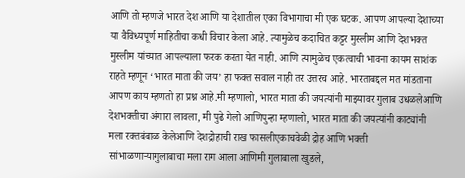आणि तो म्हणजे भारत देश आणि या देशातील एका विभागाचा मी एक घटक. आपण आपल्या देशाच्या या वैविध्यपूर्ण माहितीचा कधी विचार केला आहे. त्यामुळेच कदाचित कट्टर मुस्लीम आणि देशभक्त मुस्लीम यांच्यात आपल्याला फरक करता येत नाही. आणि त्यामुळेच एकत्वाची भावना कायम साशंक राहते म्हणून ‘भारत माता की जय’ हा फक्त सवाल नाही तर उत्तरच आहे. भारताबद्दल मत मांडताना आपण काय म्हणतो हा प्रश्न आहे.मी म्हणालो, भारत माता की जयत्यांनी माझ्यावर गुलाब उधळलेआणि देशभक्तीचा अंगारा लावला, मी पुढे गेलो आणिपुन्हा म्हणालो, भारत माता की जयत्यांनी काट्यांनी मला रक्तबंबाळ केलेआणि देशद्रोहाची राख फासलीएकाचवेळी द्रोह आणि भक्ती सांभाळणाऱ्यागुलाबाचा मला राग आला आणिमी गुलाबाला खुडले,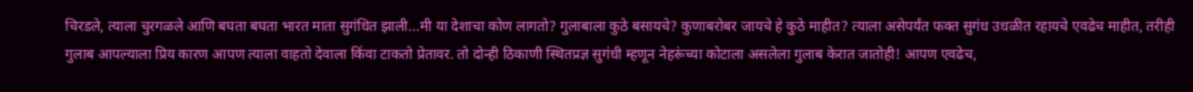चिरडले, त्याला चुरगळले आणि बघता बघता भारत माता सुगंधित झाली...मी या देशाचा कोण लागतो? गुलाबाला कुठे बसायचे? कुणाबरोबर जायचे हे कुठे माहीत? त्याला असेपर्यंत फक्त सुगंध उधळीत रहायचे एवढेच माहीत, तरीही गुलाब आपल्याला प्रिय कारण आपण त्याला वाहतो देवाला किंवा टाकतो प्रेतावर. तो दोन्ही ठिकाणी स्थितप्रज्ञ सुगंधी म्हणून नेहरूंच्या कोटाला असलेला गुलाब केरात जातोही! आपण एवढेच,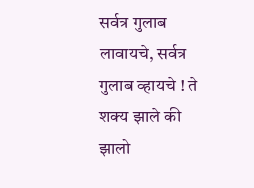सर्वत्र गुलाब लावायचे, सर्वत्र गुलाब व्हायचे ! ते शक्य झाले की झालो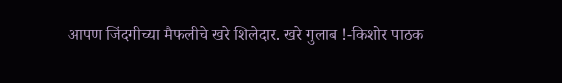आपण जिंदगीच्या मैफलीचे खरे शिलेदार. खरे गुलाब !-किशोर पाठक